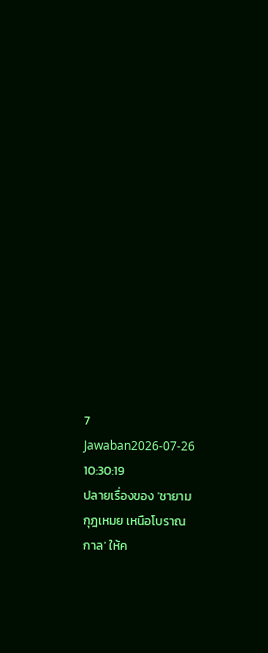7 Jawaban2026-07-26 10:30:19
ปลายเรื่องของ 'ชายามกุฎเหมย เหนือโบราณกาล' ให้ค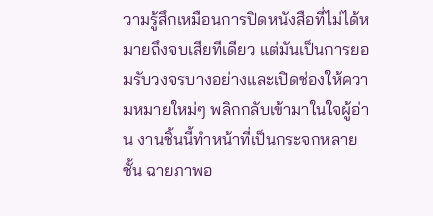วามรู้สึกเหมือนการปิดหนังสือที่ไม่ได้หมายถึงจบเสียทีเดียว แต่มันเป็นการยอมรับวงจรบางอย่างและเปิดช่องให้ความหมายใหม่ๆ พลิกกลับเข้ามาในใจผู้อ่าน งานชิ้นนี้ทำหน้าที่เป็นกระจกหลายชั้น ฉายภาพอ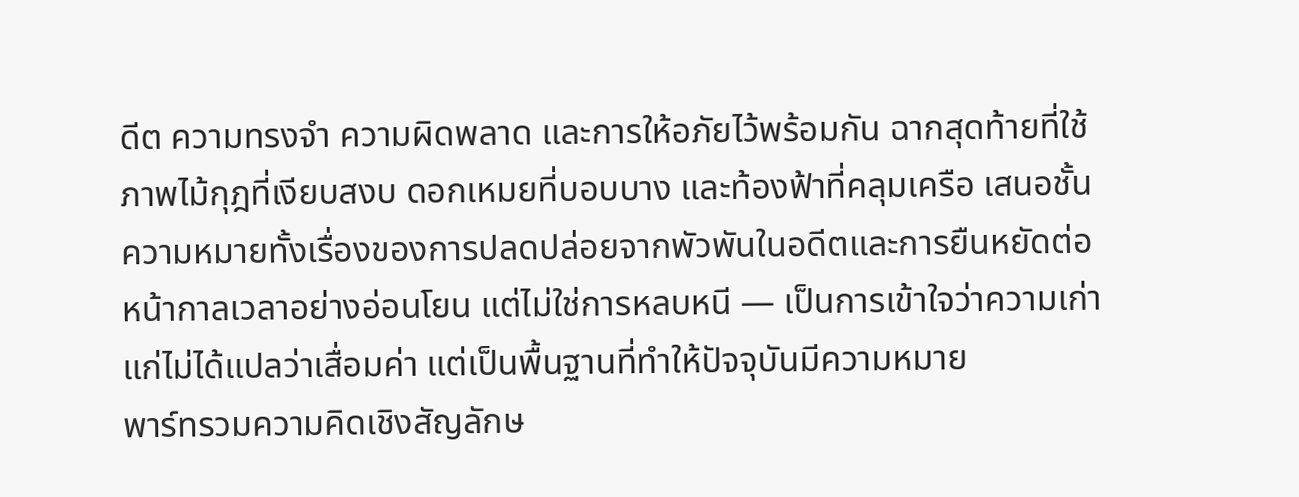ดีต ความทรงจำ ความผิดพลาด และการให้อภัยไว้พร้อมกัน ฉากสุดท้ายที่ใช้ภาพไม้กุฎที่เงียบสงบ ดอกเหมยที่บอบบาง และท้องฟ้าที่คลุมเครือ เสนอชั้นความหมายทั้งเรื่องของการปลดปล่อยจากพัวพันในอดีตและการยืนหยัดต่อหน้ากาลเวลาอย่างอ่อนโยน แต่ไม่ใช่การหลบหนี — เป็นการเข้าใจว่าความเก่าแก่ไม่ได้แปลว่าเสื่อมค่า แต่เป็นพื้นฐานที่ทำให้ปัจจุบันมีความหมาย
พาร์ทรวมความคิดเชิงสัญลักษ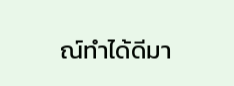ณ์ทำได้ดีมา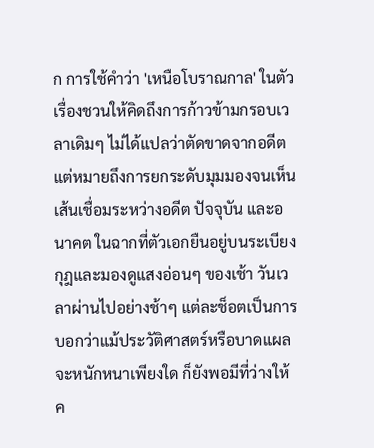ก การใช้คำว่า 'เหนือโบราณกาล' ในตัวเรื่องชวนให้คิดถึงการก้าวข้ามกรอบเวลาเดิมๆ ไม่ได้แปลว่าตัดขาดจากอดีต แต่หมายถึงการยกระดับมุมมองจนเห็นเส้นเชื่อมระหว่างอดีต ปัจจุบัน และอนาคต ในฉากที่ตัวเอกยืนอยู่บนระเบียงกุฎและมองดูแสงอ่อนๆ ของเช้า วันเวลาผ่านไปอย่างช้าๆ แต่ละช็อตเป็นการบอกว่าแม้ประวัติศาสตร์หรือบาดแผลจะหนักหนาเพียงใด ก็ยังพอมีที่ว่างให้ค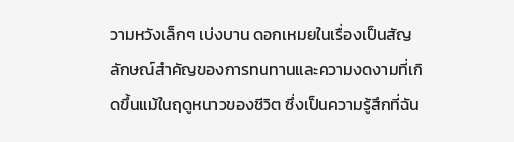วามหวังเล็กๆ เบ่งบาน ดอกเหมยในเรื่องเป็นสัญลักษณ์สำคัญของการทนทานและความงดงามที่เกิดขึ้นแม้ในฤดูหนาวของชีวิต ซึ่งเป็นความรู้สึกที่ฉัน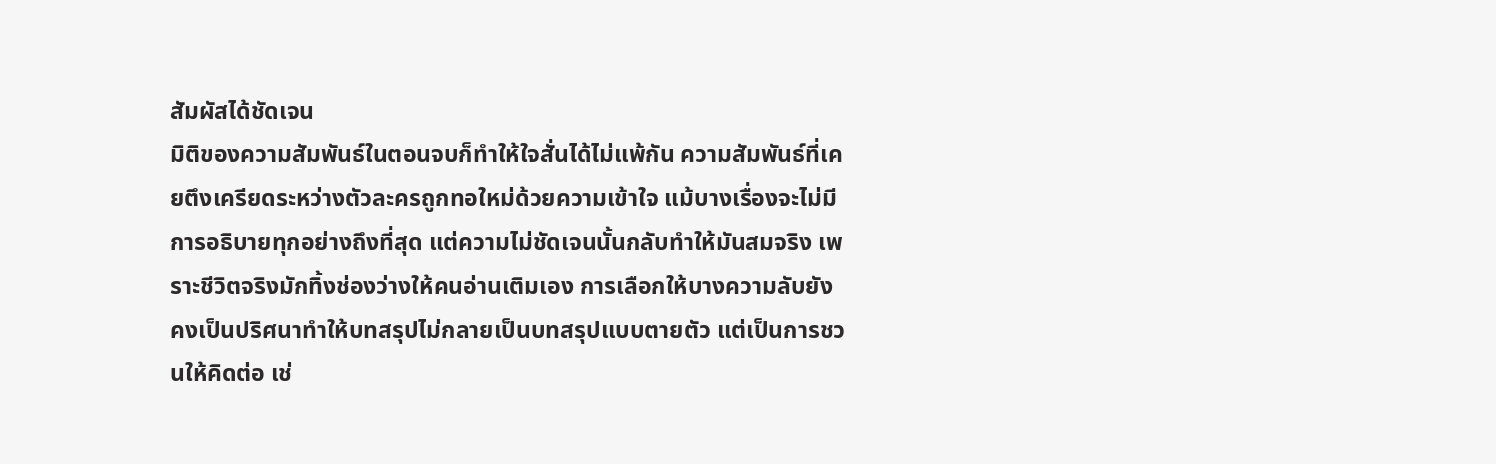สัมผัสได้ชัดเจน
มิติของความสัมพันธ์ในตอนจบก็ทำให้ใจสั่นได้ไม่แพ้กัน ความสัมพันธ์ที่เคยตึงเครียดระหว่างตัวละครถูกทอใหม่ด้วยความเข้าใจ แม้บางเรื่องจะไม่มีการอธิบายทุกอย่างถึงที่สุด แต่ความไม่ชัดเจนนั้นกลับทำให้มันสมจริง เพราะชีวิตจริงมักทิ้งช่องว่างให้คนอ่านเติมเอง การเลือกให้บางความลับยังคงเป็นปริศนาทำให้บทสรุปไม่กลายเป็นบทสรุปแบบตายตัว แต่เป็นการชวนให้คิดต่อ เช่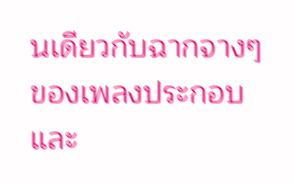นเดียวกับฉากจางๆ ของเพลงประกอบและ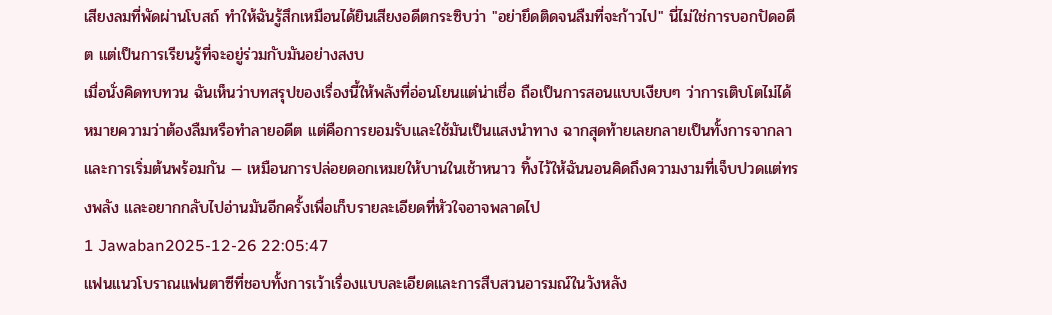เสียงลมที่พัดผ่านโบสถ์ ทำให้ฉันรู้สึกเหมือนได้ยินเสียงอดีตกระซิบว่า "อย่ายึดติดจนลืมที่จะก้าวไป" นี่ไม่ใช่การบอกปัดอดีต แต่เป็นการเรียนรู้ที่จะอยู่ร่วมกับมันอย่างสงบ
เมื่อนั่งคิดทบทวน ฉันเห็นว่าบทสรุปของเรื่องนี้ให้พลังที่อ่อนโยนแต่น่าเชื่อ ถือเป็นการสอนแบบเงียบๆ ว่าการเติบโตไม่ได้หมายความว่าต้องลืมหรือทำลายอดีต แต่คือการยอมรับและใช้มันเป็นแสงนำทาง ฉากสุดท้ายเลยกลายเป็นทั้งการจากลาและการเริ่มต้นพร้อมกัน — เหมือนการปล่อยดอกเหมยให้บานในเช้าหนาว ทิ้งไว้ให้ฉันนอนคิดถึงความงามที่เจ็บปวดแต่ทรงพลัง และอยากกลับไปอ่านมันอีกครั้งเพื่อเก็บรายละเอียดที่หัวใจอาจพลาดไป
1 Jawaban2025-12-26 22:05:47
แฟนแนวโบราณแฟนตาซีที่ชอบทั้งการเว้าเรื่องแบบละเอียดและการสืบสวนอารมณ์ในวังหลัง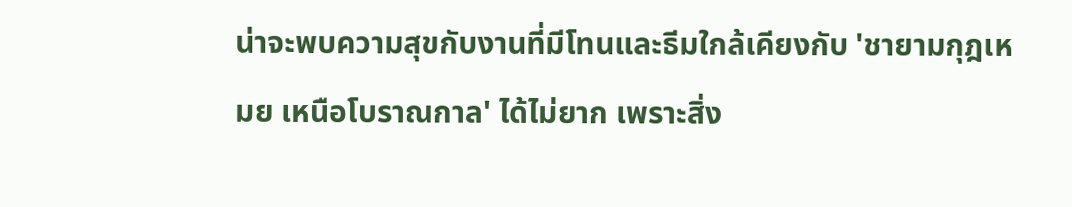น่าจะพบความสุขกับงานที่มีโทนและธีมใกล้เคียงกับ 'ชายามกุฎเหมย เหนือโบราณกาล' ได้ไม่ยาก เพราะสิ่ง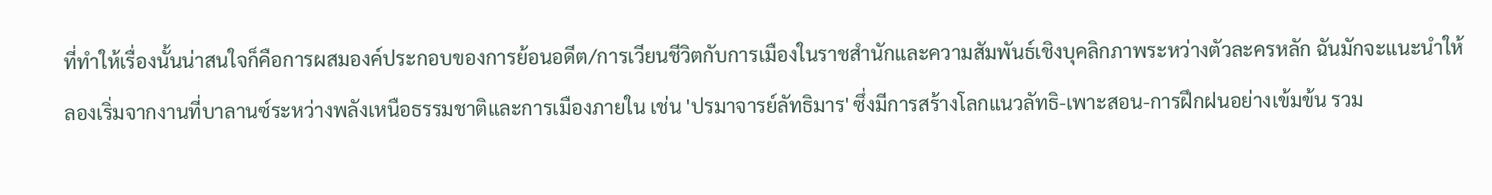ที่ทำให้เรื่องนั้นน่าสนใจก็คือการผสมองค์ประกอบของการย้อนอดีต/การเวียนชีวิตกับการเมืองในราชสำนักและความสัมพันธ์เชิงบุคลิกภาพระหว่างตัวละครหลัก ฉันมักจะแนะนำให้ลองเริ่มจากงานที่บาลานซ์ระหว่างพลังเหนือธรรมชาติและการเมืองภายใน เช่น 'ปรมาจารย์ลัทธิมาร' ซึ่งมีการสร้างโลกแนวลัทธิ-เพาะสอน-การฝึกฝนอย่างเข้มข้น รวม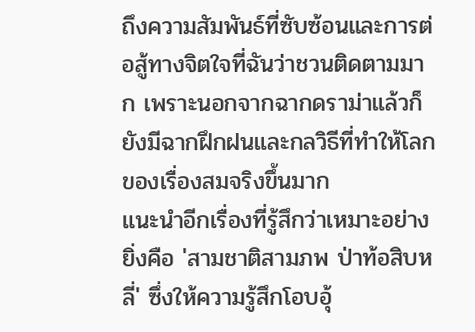ถึงความสัมพันธ์ที่ซับซ้อนและการต่อสู้ทางจิตใจที่ฉันว่าชวนติดตามมาก เพราะนอกจากฉากดราม่าแล้วก็ยังมีฉากฝึกฝนและกลวิธีที่ทำให้โลกของเรื่องสมจริงขึ้นมาก
แนะนำอีกเรื่องที่รู้สึกว่าเหมาะอย่างยิ่งคือ 'สามชาติสามภพ ป่าท้อสิบหลี่' ซึ่งให้ความรู้สึกโอบอุ้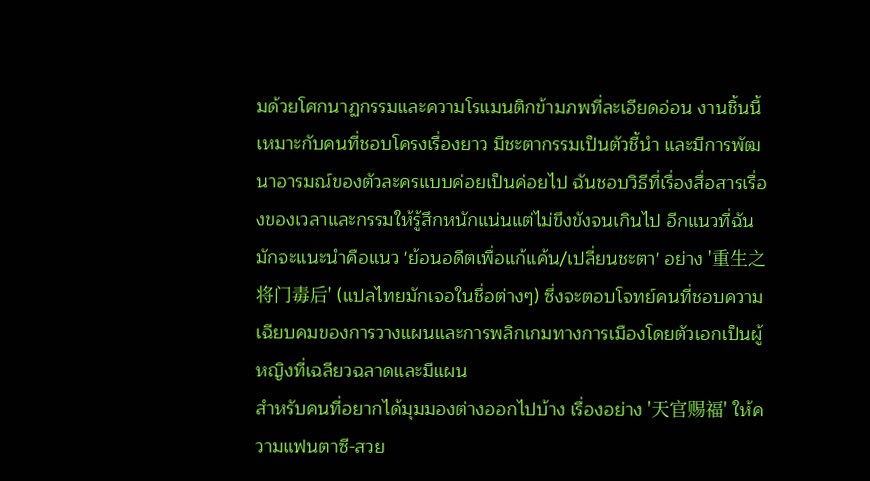มด้วยโศกนาฏกรรมและความโรแมนติกข้ามภพที่ละเอียดอ่อน งานชิ้นนี้เหมาะกับคนที่ชอบโครงเรื่องยาว มีชะตากรรมเป็นตัวชี้นำ และมีการพัฒนาอารมณ์ของตัวละครแบบค่อยเป็นค่อยไป ฉันชอบวิธีที่เรื่องสื่อสารเรื่องของเวลาและกรรมให้รู้สึกหนักแน่นแต่ไม่ขึงขังจนเกินไป อีกแนวที่ฉันมักจะแนะนำคือแนว 'ย้อนอดีตเพื่อแก้แค้น/เปลี่ยนชะตา' อย่าง '重生之将门毒后' (แปลไทยมักเจอในชื่อต่างๆ) ซึ่งจะตอบโจทย์คนที่ชอบความเฉียบคมของการวางแผนและการพลิกเกมทางการเมืองโดยตัวเอกเป็นผู้หญิงที่เฉลียวฉลาดและมีแผน
สำหรับคนที่อยากได้มุมมองต่างออกไปบ้าง เรื่องอย่าง '天官赐福' ให้ความแฟนตาซี-สวย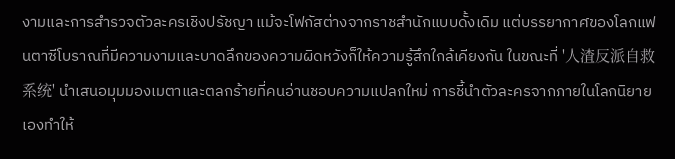งามและการสำรวจตัวละครเชิงปรัชญา แม้จะโฟกัสต่างจากราชสำนักแบบดั้งเดิม แต่บรรยากาศของโลกแฟนตาซีโบราณที่มีความงามและบาดลึกของความผิดหวังก็ให้ความรู้สึกใกล้เคียงกัน ในขณะที่ '人渣反派自救系统' นำเสนอมุมมองเมตาและตลกร้ายที่คนอ่านชอบความแปลกใหม่ การชี้นำตัวละครจากภายในโลกนิยายเองทำให้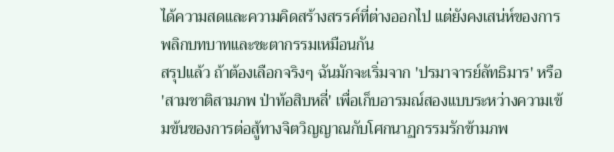ได้ความสดและความคิดสร้างสรรค์ที่ต่างออกไป แต่ยังคงเสน่ห์ของการพลิกบทบาทและชะตากรรมเหมือนกัน
สรุปแล้ว ถ้าต้องเลือกจริงๆ ฉันมักจะเริ่มจาก 'ปรมาจารย์ลัทธิมาร' หรือ 'สามชาติสามภพ ป่าท้อสิบหลี่' เพื่อเก็บอารมณ์สองแบบระหว่างความเข้มข้นของการต่อสู้ทางจิตวิญญาณกับโศกนาฏกรรมรักข้ามภพ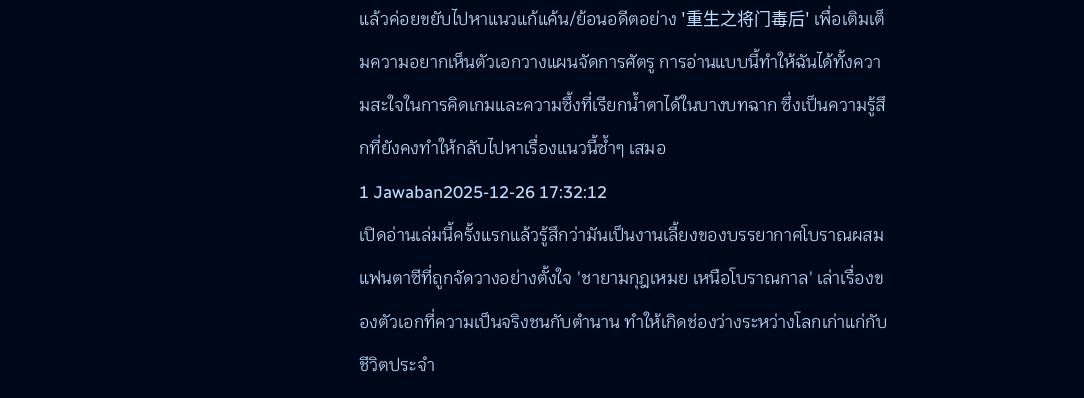แล้วค่อยขยับไปหาแนวแก้แค้น/ย้อนอดีตอย่าง '重生之将门毒后' เพื่อเติมเต็มความอยากเห็นตัวเอกวางแผนจัดการศัตรู การอ่านแบบนี้ทำให้ฉันได้ทั้งความสะใจในการคิดเกมและความซึ้งที่เรียกน้ำตาได้ในบางบทฉาก ซึ่งเป็นความรู้สึกที่ยังคงทำให้กลับไปหาเรื่องแนวนี้ซ้ำๆ เสมอ
1 Jawaban2025-12-26 17:32:12
เปิดอ่านเล่มนี้ครั้งแรกแล้วรู้สึกว่ามันเป็นงานเลี้ยงของบรรยากาศโบราณผสมแฟนตาซีที่ถูกจัดวางอย่างตั้งใจ 'ชายามกุฎเหมย เหนือโบราณกาล' เล่าเรื่องของตัวเอกที่ความเป็นจริงชนกับตำนาน ทำให้เกิดช่องว่างระหว่างโลกเก่าแก่กับชีวิตประจำ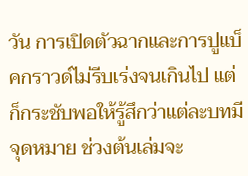วัน การเปิดตัวฉากและการปูแบ็คกราวด์ไม่รีบเร่งจนเกินไป แต่ก็กระชับพอให้รู้สึกว่าแต่ละบทมีจุดหมาย ช่วงต้นเล่มจะ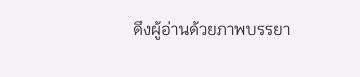ดึงผู้อ่านด้วยภาพบรรยา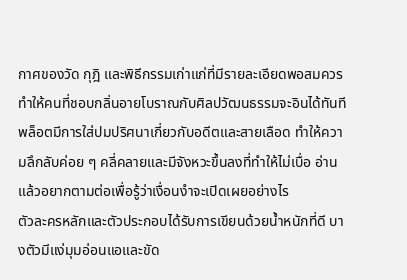กาศของวัด กุฎิ และพิธีกรรมเก่าแก่ที่มีรายละเอียดพอสมควร ทำให้คนที่ชอบกลิ่นอายโบราณกับศิลปวัฒนธรรมจะอินได้ทันที พล็อตมีการใส่ปมปริศนาเกี่ยวกับอดีตและสายเลือด ทำให้ความลึกลับค่อย ๆ คลี่คลายและมีจังหวะขึ้นลงที่ทำให้ไม่เบื่อ อ่านแล้วอยากตามต่อเพื่อรู้ว่าเงื่อนงำจะเปิดเผยอย่างไร
ตัวละครหลักและตัวประกอบได้รับการเขียนด้วยน้ำหนักที่ดี บางตัวมีแง่มุมอ่อนแอและขัด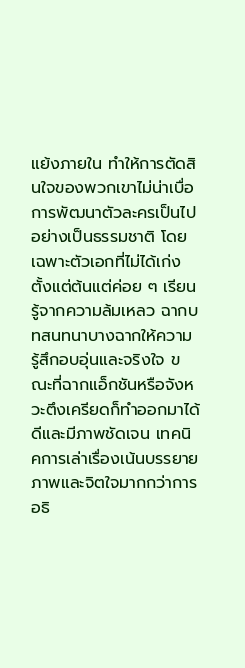แย้งภายใน ทำให้การตัดสินใจของพวกเขาไม่น่าเบื่อ การพัฒนาตัวละครเป็นไปอย่างเป็นธรรมชาติ โดยเฉพาะตัวเอกที่ไม่ได้เก่งตั้งแต่ต้นแต่ค่อย ๆ เรียนรู้จากความล้มเหลว ฉากบทสนทนาบางฉากให้ความรู้สึกอบอุ่นและจริงใจ ขณะที่ฉากแอ็กชันหรือจังหวะตึงเครียดก็ทำออกมาได้ดีและมีภาพชัดเจน เทคนิคการเล่าเรื่องเน้นบรรยายภาพและจิตใจมากกว่าการอธิ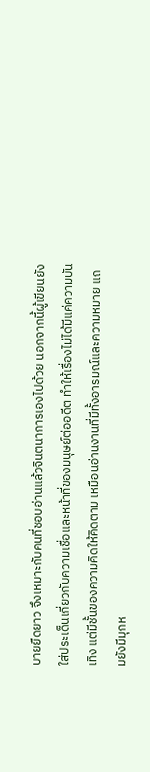บายยืดยาว จึงเหมาะกับคนที่ชอบอ่านแล้วจินตนาการเองไปด้วย นอกจากนี้ผู้เขียนยังใส่ประเด็นเกี่ยวกับความเชื่อและหน้าที่ของมนุษย์ต่ออดีต ทำให้เรื่องไม่ได้มีแค่ความบันเทิง แต่มีชั้นของความคิดให้คิดตาม เหมือนอ่านงานที่มีทั้งอารมณ์และความหมาย แถมยังมีมุกห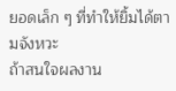ยอดเล็ก ๆ ที่ทำให้ยิ้มได้ตามจังหวะ
ถ้าสนใจผลงาน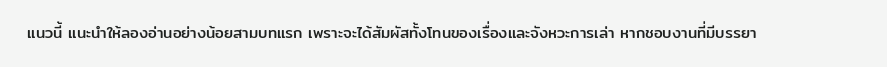แนวนี้ แนะนำให้ลองอ่านอย่างน้อยสามบทแรก เพราะจะได้สัมผัสทั้งโทนของเรื่องและจังหวะการเล่า หากชอบงานที่มีบรรยา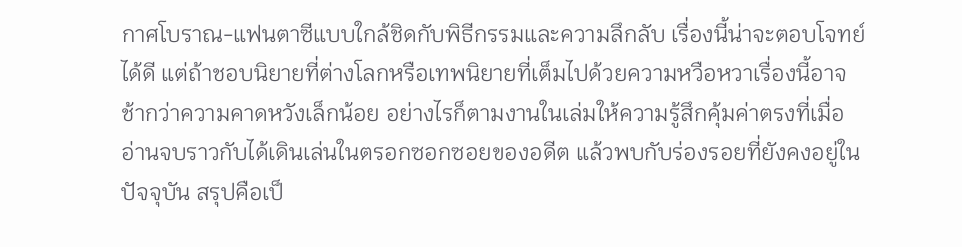กาศโบราณ-แฟนตาซีแบบใกล้ชิดกับพิธีกรรมและความลึกลับ เรื่องนี้น่าจะตอบโจทย์ได้ดี แต่ถ้าชอบนิยายที่ต่างโลกหรือเทพนิยายที่เต็มไปด้วยความหวือหวาเรื่องนี้อาจช้ากว่าความคาดหวังเล็กน้อย อย่างไรก็ตามงานในเล่มให้ความรู้สึกคุ้มค่าตรงที่เมื่ออ่านจบราวกับได้เดินเล่นในตรอกซอกซอยของอดีต แล้วพบกับร่องรอยที่ยังคงอยู่ในปัจจุบัน สรุปคือเป็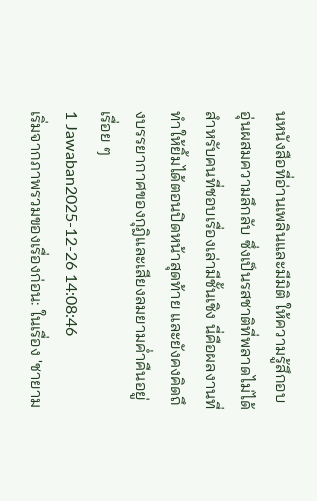นหนังสือที่อ่านเพลินและมีมิติ ให้ความรู้สึกอบอุ่นผสมความลึกลับ ซึ่งเป็นรสชาติที่พลาดไม่ได้สำหรับคนที่ชอบเรื่องเล่ามีชั้นเชิง นี่คือผลงานที่ทำให้ยิ้มได้ตอนปิดหน้าสุดท้าย และยังคงคิดถึงบรรยากาศของกุฎิและเสียงลมยามค่ำคืนอยู่เรื่อย ๆ
1 Jawaban2025-12-26 14:08:46
เริ่มจากภาพรวมของเรื่องก่อน: ในเรื่อง 'ชายาม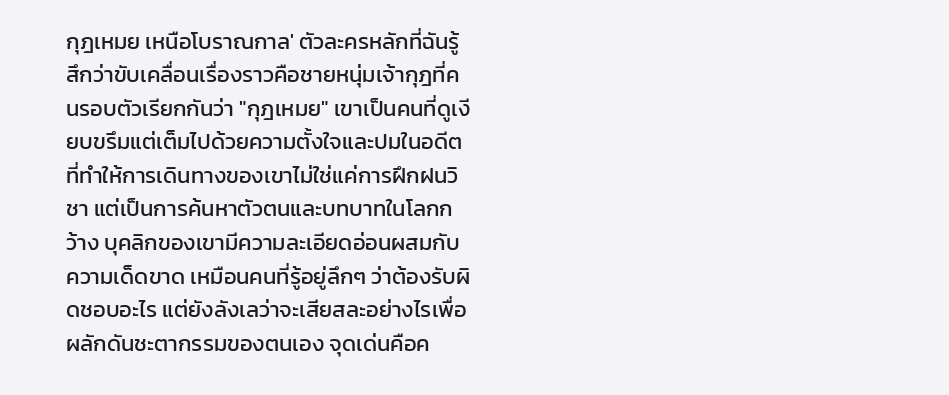กุฎเหมย เหนือโบราณกาล' ตัวละครหลักที่ฉันรู้สึกว่าขับเคลื่อนเรื่องราวคือชายหนุ่มเจ้ากุฎที่คนรอบตัวเรียกกันว่า "กุฎเหมย" เขาเป็นคนที่ดูเงียบขรึมแต่เต็มไปด้วยความตั้งใจและปมในอดีต ที่ทำให้การเดินทางของเขาไม่ใช่แค่การฝึกฝนวิชา แต่เป็นการค้นหาตัวตนและบทบาทในโลกกว้าง บุคลิกของเขามีความละเอียดอ่อนผสมกับความเด็ดขาด เหมือนคนที่รู้อยู่ลึกๆ ว่าต้องรับผิดชอบอะไร แต่ยังลังเลว่าจะเสียสละอย่างไรเพื่อผลักดันชะตากรรมของตนเอง จุดเด่นคือค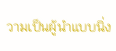วามเป็นผู้นำแบบนิ่ง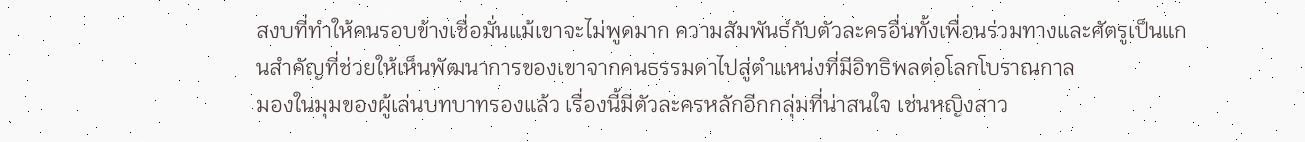สงบที่ทำให้คนรอบข้างเชื่อมั่นแม้เขาจะไม่พูดมาก ความสัมพันธ์กับตัวละครอื่นทั้งเพื่อนร่วมทางและศัตรูเป็นแกนสำคัญที่ช่วยให้เห็นพัฒนาการของเขาจากคนธรรมดาไปสู่ตำแหน่งที่มีอิทธิพลต่อโลกโบราณกาล
มองในมุมของผู้เล่นบทบาทรองแล้ว เรื่องนี้มีตัวละครหลักอีกกลุ่มที่น่าสนใจ เช่นหญิงสาว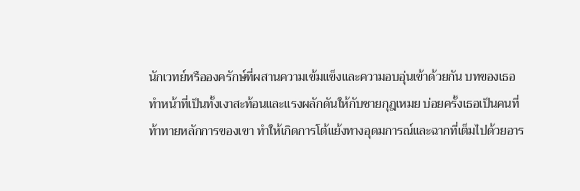นักเวทย์หรือองครักษ์ที่ผสานความเข้มแข็งและความอบอุ่นเข้าด้วยกัน บทของเธอทำหน้าที่เป็นทั้งเงาสะท้อนและแรงผลักดันให้กับชายกุฎเหมย บ่อยครั้งเธอเป็นคนที่ท้าทายหลักการของเขา ทำให้เกิดการโต้แย้งทางอุดมการณ์และฉากที่เต็มไปด้วยอาร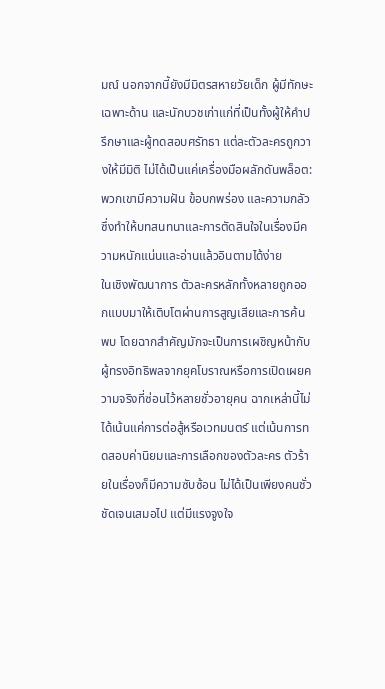มณ์ นอกจากนี้ยังมีมิตรสหายวัยเด็ก ผู้มีทักษะเฉพาะด้าน และนักบวชเก่าแก่ที่เป็นทั้งผู้ให้คำปรึกษาและผู้ทดสอบศรัทธา แต่ละตัวละครถูกวางให้มีมิติ ไม่ได้เป็นแค่เครื่องมือผลักดันพล็อต: พวกเขามีความฝัน ข้อบกพร่อง และความกลัว ซึ่งทำให้บทสนทนาและการตัดสินใจในเรื่องมีความหนักแน่นและอ่านแล้วอินตามได้ง่าย
ในเชิงพัฒนาการ ตัวละครหลักทั้งหลายถูกออกแบบมาให้เติบโตผ่านการสูญเสียและการค้นพบ โดยฉากสำคัญมักจะเป็นการเผชิญหน้ากับผู้ทรงอิทธิพลจากยุคโบราณหรือการเปิดเผยความจริงที่ซ่อนไว้หลายชั่วอายุคน ฉากเหล่านี้ไม่ได้เน้นแค่การต่อสู้หรือเวทมนตร์ แต่เน้นการทดสอบค่านิยมและการเลือกของตัวละคร ตัวร้ายในเรื่องก็มีความซับซ้อน ไม่ได้เป็นเพียงคนชั่วชัดเจนเสมอไป แต่มีแรงจูงใจ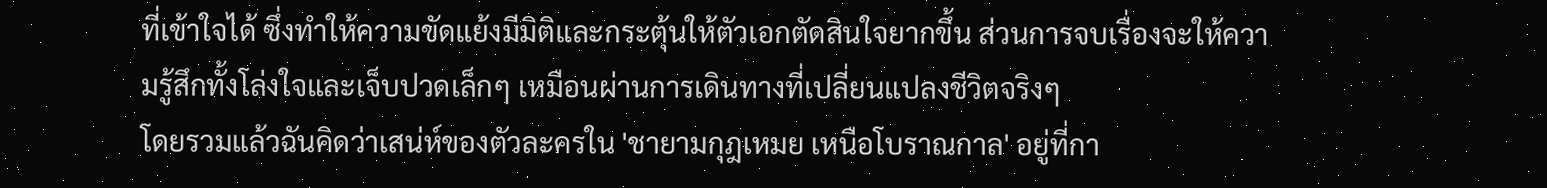ที่เข้าใจได้ ซึ่งทำให้ความขัดแย้งมีมิติและกระตุ้นให้ตัวเอกตัดสินใจยากขึ้น ส่วนการจบเรื่องจะให้ความรู้สึกทั้งโล่งใจและเจ็บปวดเล็กๆ เหมือนผ่านการเดินทางที่เปลี่ยนแปลงชีวิตจริงๆ
โดยรวมแล้วฉันคิดว่าเสน่ห์ของตัวละครใน 'ชายามกุฎเหมย เหนือโบราณกาล' อยู่ที่กา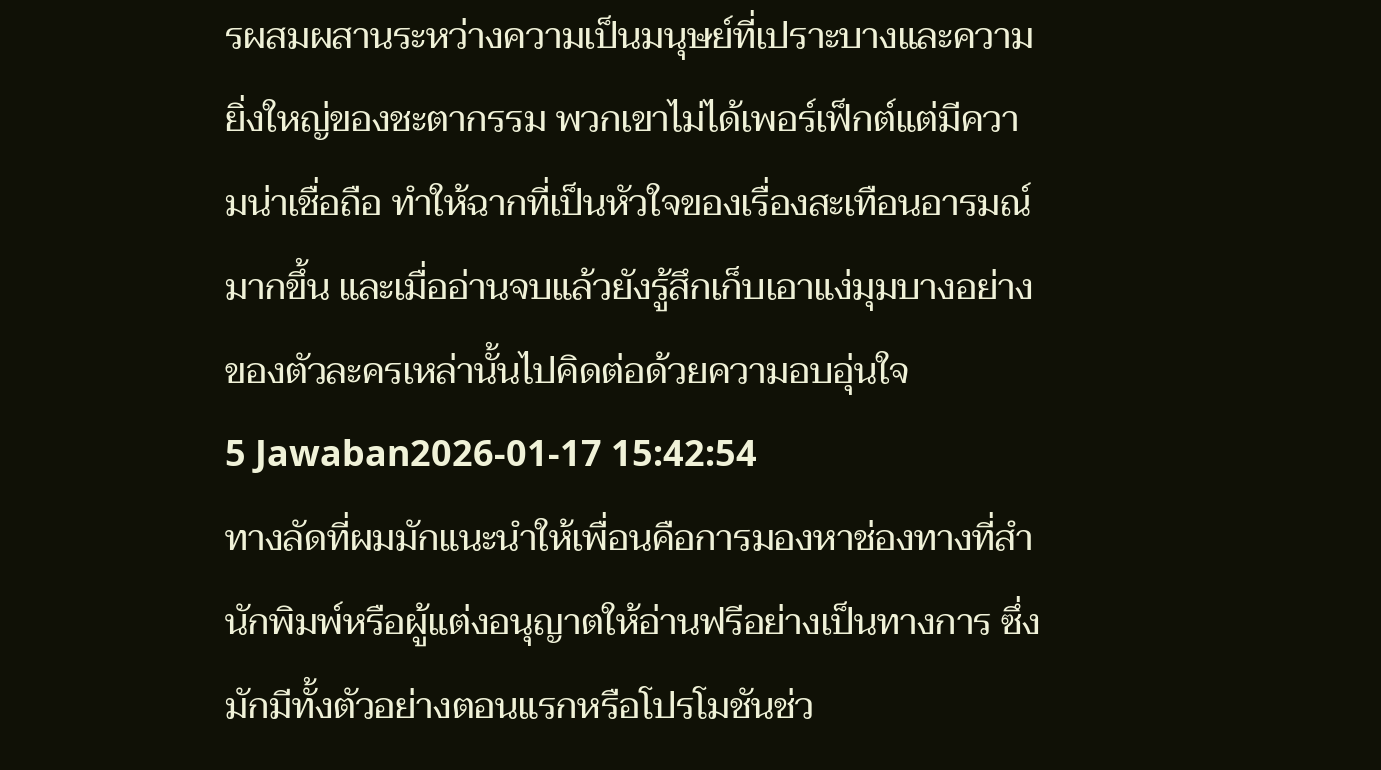รผสมผสานระหว่างความเป็นมนุษย์ที่เปราะบางและความยิ่งใหญ่ของชะตากรรม พวกเขาไม่ได้เพอร์เฟ็กต์แต่มีความน่าเชื่อถือ ทำให้ฉากที่เป็นหัวใจของเรื่องสะเทือนอารมณ์มากขึ้น และเมื่ออ่านจบแล้วยังรู้สึกเก็บเอาแง่มุมบางอย่างของตัวละครเหล่านั้นไปคิดต่อด้วยความอบอุ่นใจ
5 Jawaban2026-01-17 15:42:54
ทางลัดที่ผมมักแนะนำให้เพื่อนคือการมองหาช่องทางที่สำนักพิมพ์หรือผู้แต่งอนุญาตให้อ่านฟรีอย่างเป็นทางการ ซึ่งมักมีทั้งตัวอย่างตอนแรกหรือโปรโมชันช่ว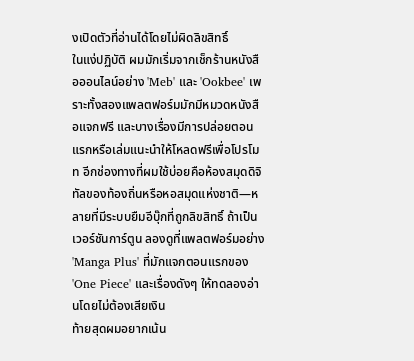งเปิดตัวที่อ่านได้โดยไม่ผิดลิขสิทธิ์
ในแง่ปฏิบัติ ผมมักเริ่มจากเช็กร้านหนังสือออนไลน์อย่าง 'Meb' และ 'Ookbee' เพราะทั้งสองแพลตฟอร์มมักมีหมวดหนังสือแจกฟรี และบางเรื่องมีการปล่อยตอนแรกหรือเล่มแนะนำให้โหลดฟรีเพื่อโปรโมท อีกช่องทางที่ผมใช้บ่อยคือห้องสมุดดิจิทัลของท้องถิ่นหรือหอสมุดแห่งชาติ—หลายที่มีระบบยืมอีบุ๊กที่ถูกลิขสิทธิ์ ถ้าเป็นเวอร์ชันการ์ตูน ลองดูที่แพลตฟอร์มอย่าง 'Manga Plus' ที่มักแจกตอนแรกของ 'One Piece' และเรื่องดังๆ ให้ทดลองอ่านโดยไม่ต้องเสียเงิน
ท้ายสุดผมอยากเน้น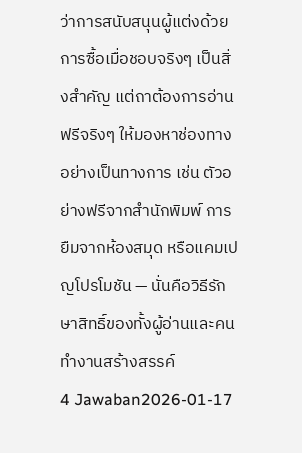ว่าการสนับสนุนผู้แต่งด้วยการซื้อเมื่อชอบจริงๆ เป็นสิ่งสำคัญ แต่ถาต้องการอ่านฟรีจริงๆ ให้มองหาช่องทางอย่างเป็นทางการ เช่น ตัวอย่างฟรีจากสำนักพิมพ์ การยืมจากห้องสมุด หรือแคมเปญโปรโมชัน — นั่นคือวิธีรักษาสิทธิ์ของทั้งผู้อ่านและคนทำงานสร้างสรรค์
4 Jawaban2026-01-17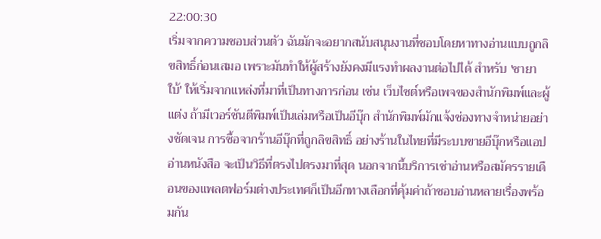22:00:30
เริ่มจากความชอบส่วนตัว ฉันมักจะอยากสนับสนุนงานที่ชอบโดยหาทางอ่านแบบถูกลิขสิทธิ์ก่อนเสมอ เพราะมันทำให้ผู้สร้างยังคงมีแรงทำผลงานต่อไปได้ สำหรับ 'ชายาใบ้' ให้เริ่มจากแหล่งที่มาที่เป็นทางการก่อน เช่น เว็บไซต์หรือเพจของสำนักพิมพ์และผู้แต่ง ถ้ามีเวอร์ชันตีพิมพ์เป็นเล่มหรือเป็นอีบุ๊ก สำนักพิมพ์มักแจ้งช่องทางจำหน่ายอย่างชัดเจน การซื้อจากร้านอีบุ๊กที่ถูกลิขสิทธิ์ อย่างร้านในไทยที่มีระบบขายอีบุ๊กหรือแอปอ่านหนังสือ จะเป็นวิธีที่ตรงไปตรงมาที่สุด นอกจากนี้บริการเช่าอ่านหรือสมัครรายเดือนของแพลตฟอร์มต่างประเทศก็เป็นอีกทางเลือกที่คุ้มค่าถ้าชอบอ่านหลายเรื่องพร้อมกัน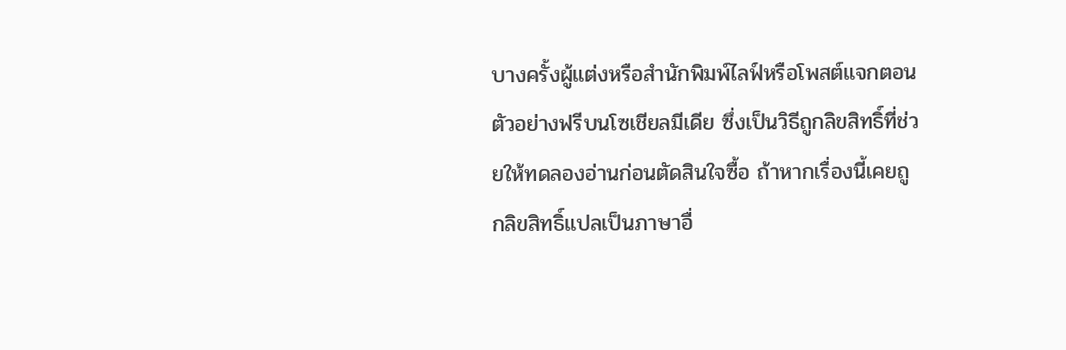บางครั้งผู้แต่งหรือสำนักพิมพ์ไลฟ์หรือโพสต์แจกตอนตัวอย่างฟรีบนโซเชียลมีเดีย ซึ่งเป็นวิธีถูกลิขสิทธิ์ที่ช่วยให้ทดลองอ่านก่อนตัดสินใจซื้อ ถ้าหากเรื่องนี้เคยถูกลิขสิทธิ์แปลเป็นภาษาอื่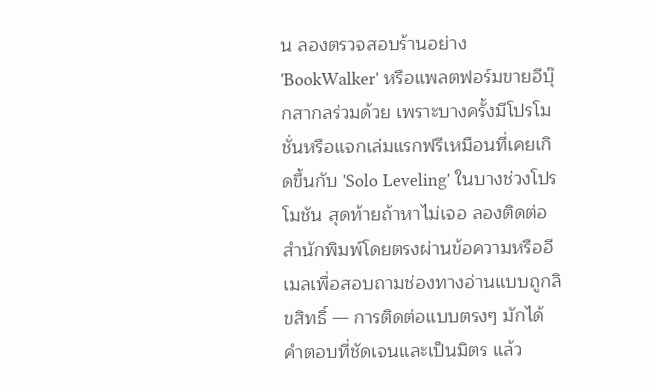น ลองตรวจสอบร้านอย่าง 'BookWalker' หรือแพลตฟอร์มขายอีบุ๊กสากลร่วมด้วย เพราะบางครั้งมีโปรโมชั่นหรือแจกเล่มแรกฟรีเหมือนที่เคยเกิดขึ้นกับ 'Solo Leveling' ในบางช่วงโปรโมชัน สุดท้ายถ้าหาไม่เจอ ลองติดต่อสำนักพิมพ์โดยตรงผ่านข้อความหรืออีเมลเพื่อสอบถามช่องทางอ่านแบบถูกลิขสิทธิ์ — การติดต่อแบบตรงๆ มักได้คำตอบที่ชัดเจนและเป็นมิตร แล้ว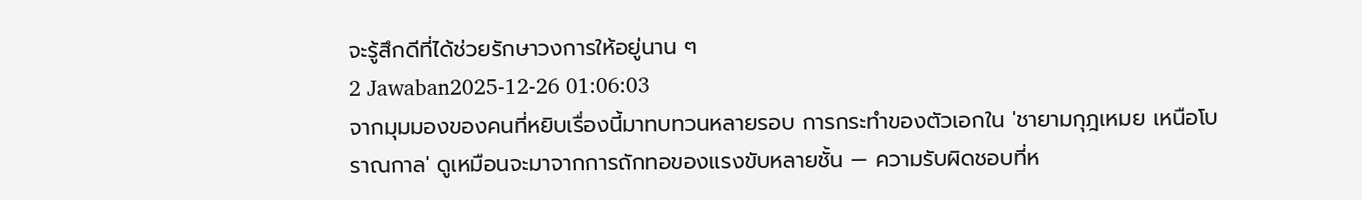จะรู้สึกดีที่ได้ช่วยรักษาวงการให้อยู่นาน ๆ
2 Jawaban2025-12-26 01:06:03
จากมุมมองของคนที่หยิบเรื่องนี้มาทบทวนหลายรอบ การกระทำของตัวเอกใน 'ชายามกุฎเหมย เหนือโบราณกาล' ดูเหมือนจะมาจากการถักทอของแรงขับหลายชั้น — ความรับผิดชอบที่ห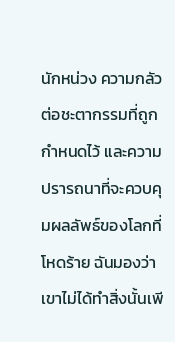นักหน่วง ความกลัวต่อชะตากรรมที่ถูกกำหนดไว้ และความปรารถนาที่จะควบคุมผลลัพธ์ของโลกที่โหดร้าย ฉันมองว่าเขาไม่ได้ทำสิ่งนั้นเพี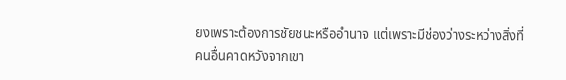ยงเพราะต้องการชัยชนะหรืออำนาจ แต่เพราะมีช่องว่างระหว่างสิ่งที่คนอื่นคาดหวังจากเขา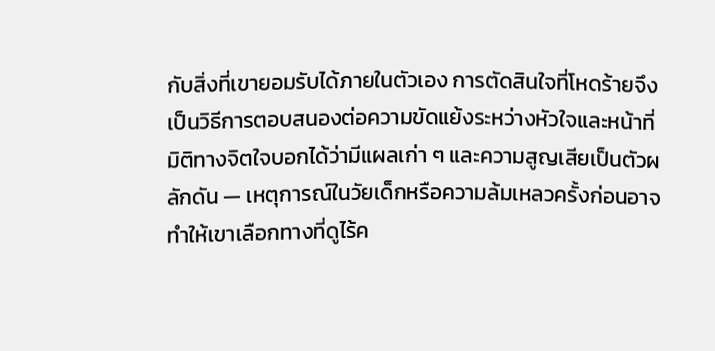กับสิ่งที่เขายอมรับได้ภายในตัวเอง การตัดสินใจที่โหดร้ายจึงเป็นวิธีการตอบสนองต่อความขัดแย้งระหว่างหัวใจและหน้าที่
มิติทางจิตใจบอกได้ว่ามีแผลเก่า ๆ และความสูญเสียเป็นตัวผลักดัน — เหตุการณ์ในวัยเด็กหรือความล้มเหลวครั้งก่อนอาจทำให้เขาเลือกทางที่ดูไร้ค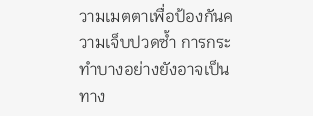วามเมตตาเพื่อป้องกันความเจ็บปวดซ้ำ การกระทำบางอย่างยังอาจเป็นทาง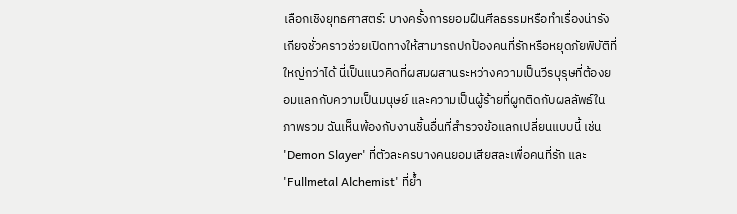เลือกเชิงยุทธศาสตร์: บางครั้งการยอมฝืนศีลธรรมหรือทำเรื่องน่ารังเกียจชั่วคราวช่วยเปิดทางให้สามารถปกป้องคนที่รักหรือหยุดภัยพิบัติที่ใหญ่กว่าได้ นี่เป็นแนวคิดที่ผสมผสานระหว่างความเป็นวีรบุรุษที่ต้องยอมแลกกับความเป็นมนุษย์ และความเป็นผู้ร้ายที่ผูกติดกับผลลัพธ์ในภาพรวม ฉันเห็นพ้องกับงานชิ้นอื่นที่สำรวจข้อแลกเปลี่ยนแบบนี้ เช่น 'Demon Slayer' ที่ตัวละครบางคนยอมเสียสละเพื่อคนที่รัก และ 'Fullmetal Alchemist' ที่ย้ำ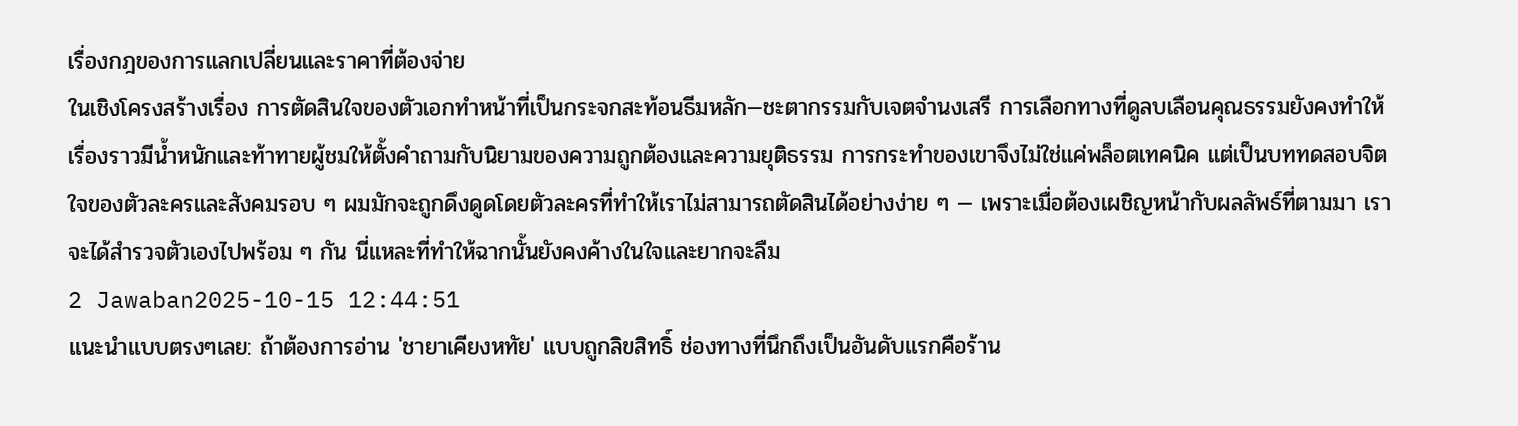เรื่องกฎของการแลกเปลี่ยนและราคาที่ต้องจ่าย
ในเชิงโครงสร้างเรื่อง การตัดสินใจของตัวเอกทำหน้าที่เป็นกระจกสะท้อนธีมหลัก—ชะตากรรมกับเจตจำนงเสรี การเลือกทางที่ดูลบเลือนคุณธรรมยังคงทำให้เรื่องราวมีน้ำหนักและท้าทายผู้ชมให้ตั้งคำถามกับนิยามของความถูกต้องและความยุติธรรม การกระทำของเขาจึงไม่ใช่แค่พล็อตเทคนิค แต่เป็นบททดสอบจิตใจของตัวละครและสังคมรอบ ๆ ผมมักจะถูกดึงดูดโดยตัวละครที่ทำให้เราไม่สามารถตัดสินได้อย่างง่าย ๆ — เพราะเมื่อต้องเผชิญหน้ากับผลลัพธ์ที่ตามมา เราจะได้สำรวจตัวเองไปพร้อม ๆ กัน นี่แหละที่ทำให้ฉากนั้นยังคงค้างในใจและยากจะลืม
2 Jawaban2025-10-15 12:44:51
แนะนำแบบตรงๆเลย: ถ้าต้องการอ่าน 'ชายาเคียงหทัย' แบบถูกลิขสิทธิ์ ช่องทางที่นึกถึงเป็นอันดับแรกคือร้าน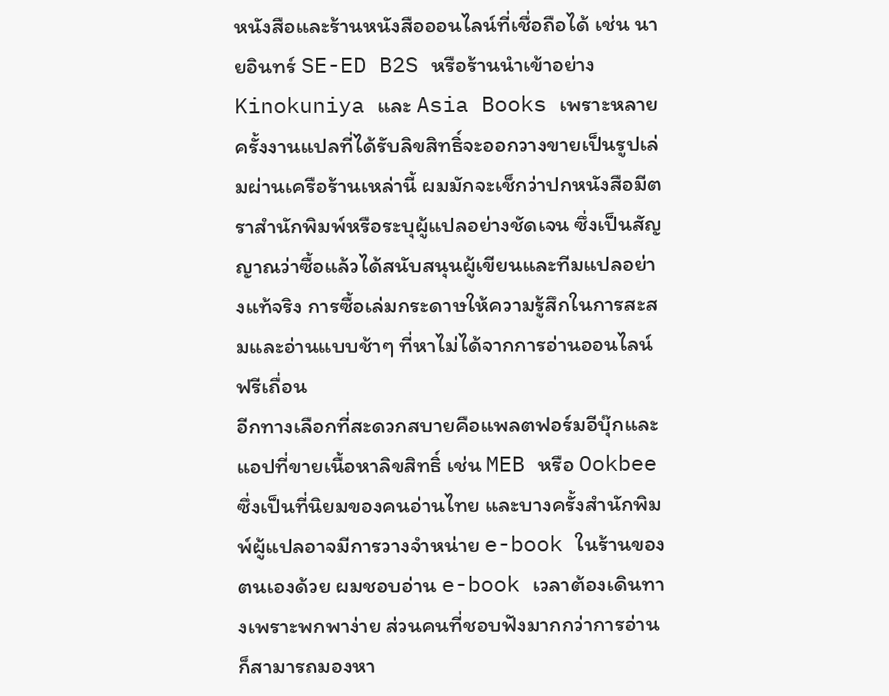หนังสือและร้านหนังสือออนไลน์ที่เชื่อถือได้ เช่น นายอินทร์ SE-ED B2S หรือร้านนำเข้าอย่าง Kinokuniya และ Asia Books เพราะหลายครั้งงานแปลที่ได้รับลิขสิทธิ์จะออกวางขายเป็นรูปเล่มผ่านเครือร้านเหล่านี้ ผมมักจะเช็กว่าปกหนังสือมีตราสำนักพิมพ์หรือระบุผู้แปลอย่างชัดเจน ซึ่งเป็นสัญญาณว่าซื้อแล้วได้สนับสนุนผู้เขียนและทีมแปลอย่างแท้จริง การซื้อเล่มกระดาษให้ความรู้สึกในการสะสมและอ่านแบบช้าๆ ที่หาไม่ได้จากการอ่านออนไลน์ฟรีเถื่อน
อีกทางเลือกที่สะดวกสบายคือแพลตฟอร์มอีบุ๊กและแอปที่ขายเนื้อหาลิขสิทธิ์ เช่น MEB หรือ Ookbee ซึ่งเป็นที่นิยมของคนอ่านไทย และบางครั้งสำนักพิมพ์ผู้แปลอาจมีการวางจำหน่าย e-book ในร้านของตนเองด้วย ผมชอบอ่าน e-book เวลาต้องเดินทางเพราะพกพาง่าย ส่วนคนที่ชอบฟังมากกว่าการอ่านก็สามารถมองหา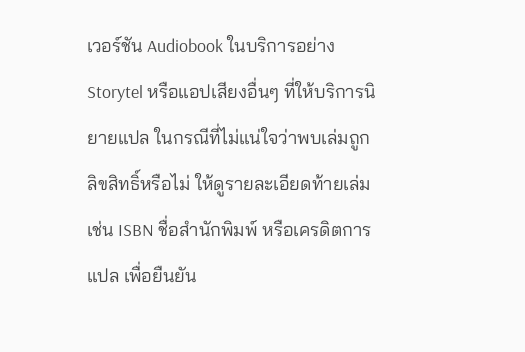เวอร์ชัน Audiobook ในบริการอย่าง Storytel หรือแอปเสียงอื่นๆ ที่ให้บริการนิยายแปล ในกรณีที่ไม่แน่ใจว่าพบเล่มถูกลิขสิทธิ์หรือไม่ ให้ดูรายละเอียดท้ายเล่ม เช่น ISBN ชื่อสำนักพิมพ์ หรือเครดิตการแปล เพื่อยืนยัน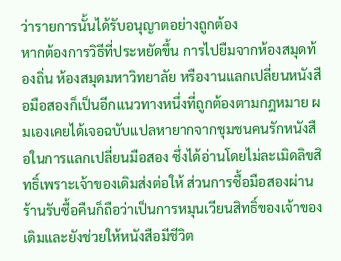ว่ารายการนั้นได้รับอนุญาตอย่างถูกต้อง
หากต้องการวิธีที่ประหยัดขึ้น การไปยืมจากห้องสมุดท้องถิ่น ห้องสมุดมหาวิทยาลัย หรืองานแลกเปลี่ยนหนังสือมือสองก็เป็นอีกแนวทางหนึ่งที่ถูกต้องตามกฎหมาย ผมเองเคยได้เจอฉบับแปลหายากจากชุมชนคนรักหนังสือในการแลกเปลี่ยนมือสอง ซึ่งได้อ่านโดยไม่ละเมิดลิขสิทธิ์เพราะเจ้าของเดิมส่งต่อให้ ส่วนการซื้อมือสองผ่านร้านรับซื้อคืนก็ถือว่าเป็นการหมุนเวียนสิทธิ์ของเจ้าของเดิมและยังช่วยให้หนังสือมีชีวิต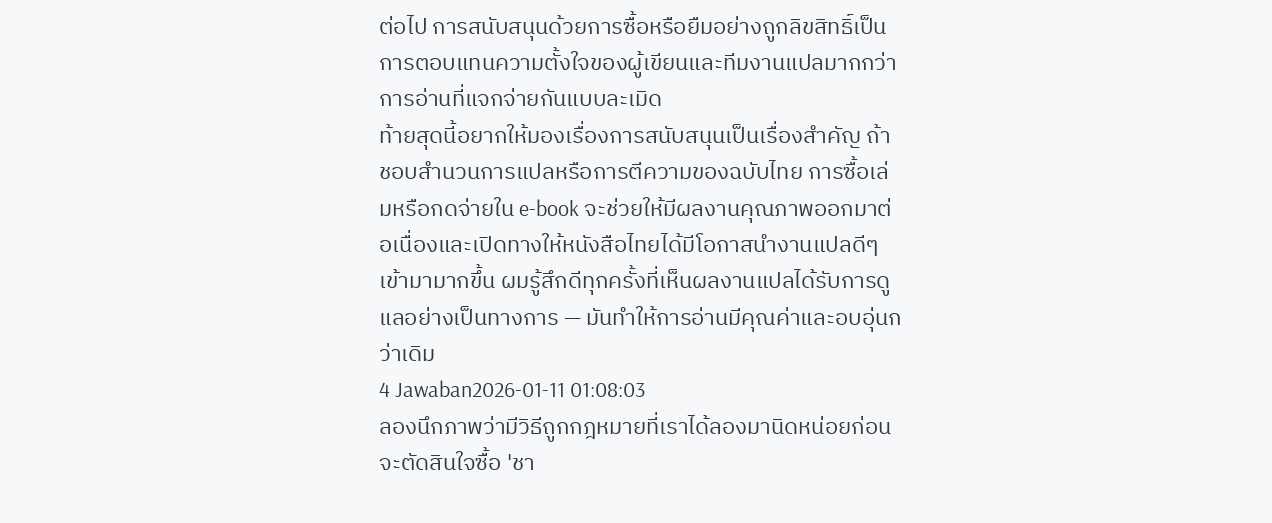ต่อไป การสนับสนุนด้วยการซื้อหรือยืมอย่างถูกลิขสิทธิ์เป็นการตอบแทนความตั้งใจของผู้เขียนและทีมงานแปลมากกว่าการอ่านที่แจกจ่ายกันแบบละเมิด
ท้ายสุดนี้อยากให้มองเรื่องการสนับสนุนเป็นเรื่องสำคัญ ถ้าชอบสำนวนการแปลหรือการตีความของฉบับไทย การซื้อเล่มหรือกดจ่ายใน e-book จะช่วยให้มีผลงานคุณภาพออกมาต่อเนื่องและเปิดทางให้หนังสือไทยได้มีโอกาสนำงานแปลดีๆ เข้ามามากขึ้น ผมรู้สึกดีทุกครั้งที่เห็นผลงานแปลได้รับการดูแลอย่างเป็นทางการ — มันทำให้การอ่านมีคุณค่าและอบอุ่นกว่าเดิม
4 Jawaban2026-01-11 01:08:03
ลองนึกภาพว่ามีวิธีถูกกฎหมายที่เราได้ลองมานิดหน่อยก่อนจะตัดสินใจซื้อ 'ชา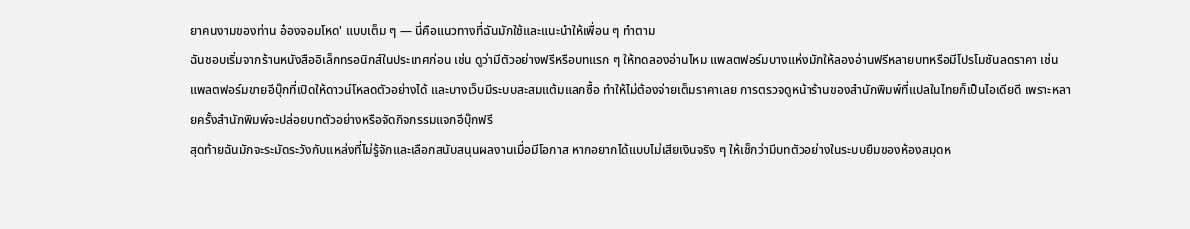ยาคนงามของท่าน อ๋องจอมโหด' แบบเต็ม ๆ — นี่คือแนวทางที่ฉันมักใช้และแนะนำให้เพื่อน ๆ ทำตาม
ฉันชอบเริ่มจากร้านหนังสืออิเล็กทรอนิกส์ในประเทศก่อน เช่น ดูว่ามีตัวอย่างฟรีหรือบทแรก ๆ ให้ทดลองอ่านไหม แพลตฟอร์มบางแห่งมักให้ลองอ่านฟรีหลายบทหรือมีโปรโมชันลดราคา เช่นแพลตฟอร์มขายอีบุ๊กที่เปิดให้ดาวน์โหลดตัวอย่างได้ และบางเว็บมีระบบสะสมแต้มแลกซื้อ ทำให้ไม่ต้องจ่ายเต็มราคาเลย การตรวจดูหน้าร้านของสำนักพิมพ์ที่แปลในไทยก็เป็นไอเดียดี เพราะหลายครั้งสำนักพิมพ์จะปล่อยบทตัวอย่างหรือจัดกิจกรรมแจกอีบุ๊กฟรี
สุดท้ายฉันมักจะระมัดระวังกับแหล่งที่ไม่รู้จักและเลือกสนับสนุนผลงานเมื่อมีโอกาส หากอยากได้แบบไม่เสียเงินจริง ๆ ให้เช็กว่ามีบทตัวอย่างในระบบยืมของห้องสมุดห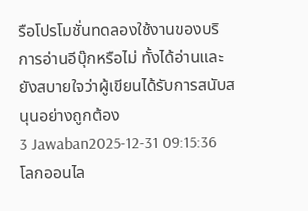รือโปรโมชั่นทดลองใช้งานของบริการอ่านอีบุ๊กหรือไม่ ทั้งได้อ่านและยังสบายใจว่าผู้เขียนได้รับการสนับสนุนอย่างถูกต้อง
3 Jawaban2025-12-31 09:15:36
โลกออนไล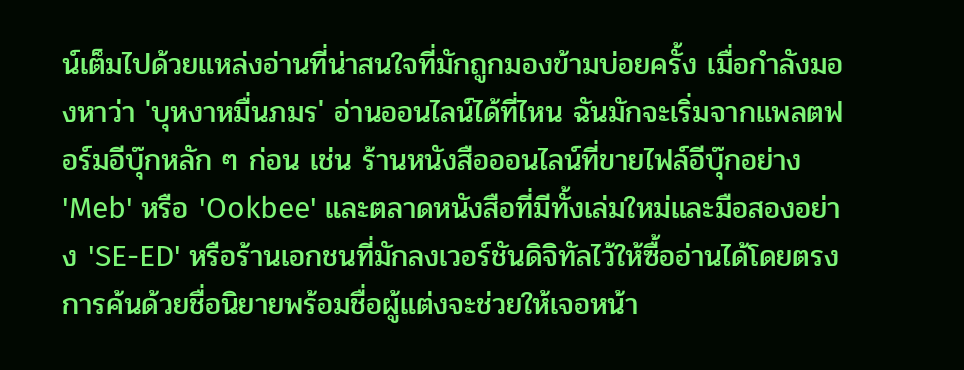น์เต็มไปด้วยแหล่งอ่านที่น่าสนใจที่มักถูกมองข้ามบ่อยครั้ง เมื่อกำลังมองหาว่า 'บุหงาหมื่นภมร' อ่านออนไลน์ได้ที่ไหน ฉันมักจะเริ่มจากแพลตฟอร์มอีบุ๊กหลัก ๆ ก่อน เช่น ร้านหนังสือออนไลน์ที่ขายไฟล์อีบุ๊กอย่าง 'Meb' หรือ 'Ookbee' และตลาดหนังสือที่มีทั้งเล่มใหม่และมือสองอย่าง 'SE-ED' หรือร้านเอกชนที่มักลงเวอร์ชันดิจิทัลไว้ให้ซื้ออ่านได้โดยตรง การค้นด้วยชื่อนิยายพร้อมชื่อผู้แต่งจะช่วยให้เจอหน้า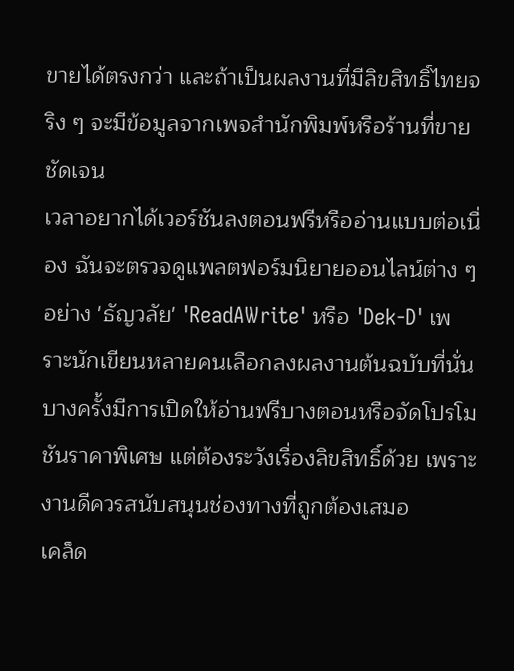ขายได้ตรงกว่า และถ้าเป็นผลงานที่มีลิขสิทธิ์ไทยจริง ๆ จะมีข้อมูลจากเพจสำนักพิมพ์หรือร้านที่ขายชัดเจน
เวลาอยากได้เวอร์ชันลงตอนฟรีหรืออ่านแบบต่อเนื่อง ฉันจะตรวจดูแพลตฟอร์มนิยายออนไลน์ต่าง ๆ อย่าง 'ธัญวลัย' 'ReadAWrite' หรือ 'Dek-D' เพราะนักเขียนหลายคนเลือกลงผลงานต้นฉบับที่นั่น บางครั้งมีการเปิดให้อ่านฟรีบางตอนหรือจัดโปรโมชันราคาพิเศษ แต่ต้องระวังเรื่องลิขสิทธิ์ด้วย เพราะงานดีควรสนับสนุนช่องทางที่ถูกต้องเสมอ
เคล็ด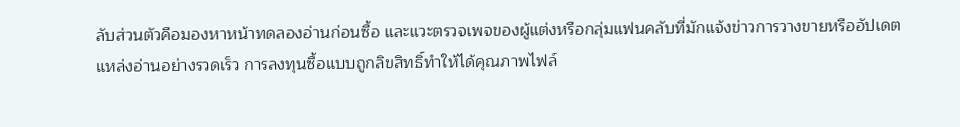ลับส่วนตัวคือมองหาหน้าทดลองอ่านก่อนซื้อ และแวะตรวจเพจของผู้แต่งหรือกลุ่มแฟนคลับที่มักแจ้งข่าวการวางขายหรืออัปเดตแหล่งอ่านอย่างรวดเร็ว การลงทุนซื้อแบบถูกลิขสิทธิ์ทำให้ได้คุณภาพไฟล์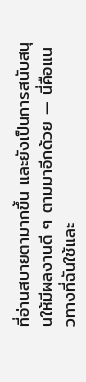ที่อ่านสบายตามากขึ้น และยังเป็นการสนับสนุนให้มีผลงานดี ๆ ตามมาอีกด้วย — นี่คือแนวทางที่ฉันใช้และ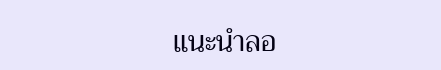แนะนำลอ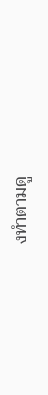งทำตามดู